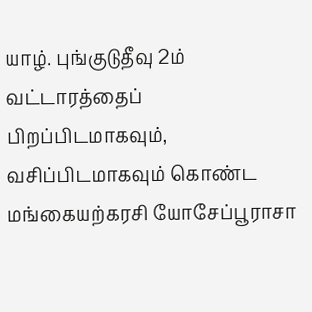யாழ். புங்குடுதீவு 2ம் வட்டாரத்தைப் பிறப்பிடமாகவும், வசிப்பிடமாகவும் கொண்ட மங்கையற்கரசி யோசேப்பூராசா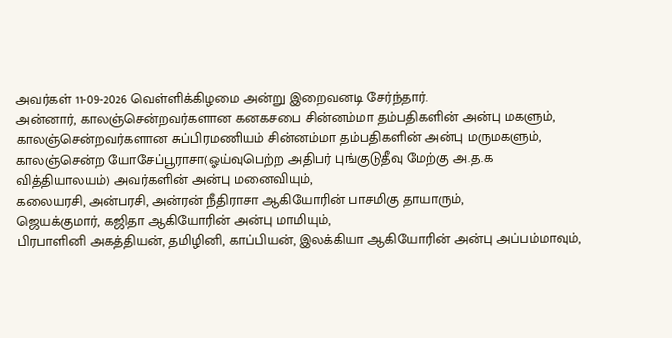அவர்கள் 11-09-2026 வெள்ளிக்கிழமை அன்று இறைவனடி சேர்ந்தார்.
அன்னார், காலஞ்சென்றவர்களான கனகசபை சின்னம்மா தம்பதிகளின் அன்பு மகளும், காலஞ்சென்றவர்களான சுப்பிரமணியம் சின்னம்மா தம்பதிகளின் அன்பு மருமகளும்,
காலஞ்சென்ற யோசேப்பூராசா(ஓய்வுபெற்ற அதிபர் புங்குடுதீவு மேற்கு அ.த.க வித்தியாலயம்) அவர்களின் அன்பு மனைவியும்,
கலையரசி, அன்பரசி, அன்ரன் நீதிராசா ஆகியோரின் பாசமிகு தாயாரும்,
ஜெயக்குமார், கஜிதா ஆகியோரின் அன்பு மாமியும்,
பிரபாளினி அகத்தியன், தமிழினி, காப்பியன், இலக்கியா ஆகியோரின் அன்பு அப்பம்மாவும்,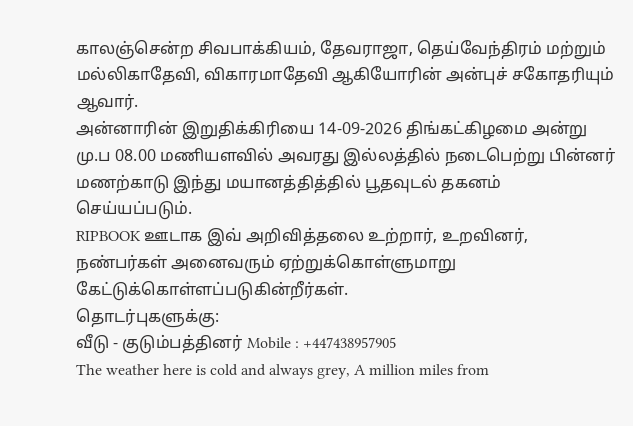காலஞ்சென்ற சிவபாக்கியம், தேவராஜா, தெய்வேந்திரம் மற்றும் மல்லிகாதேவி, விகாரமாதேவி ஆகியோரின் அன்புச் சகோதரியும் ஆவார்.
அன்னாரின் இறுதிக்கிரியை 14-09-2026 திங்கட்கிழமை அன்று மு.ப 08.00 மணியளவில் அவரது இல்லத்தில் நடைபெற்று பின்னர் மணற்காடு இந்து மயானத்தித்தில் பூதவுடல் தகனம் செய்யப்படும்.
RIPBOOK ஊடாக இவ் அறிவித்தலை உற்றார், உறவினர், நண்பர்கள் அனைவரும் ஏற்றுக்கொள்ளுமாறு கேட்டுக்கொள்ளப்படுகின்றீர்கள்.
தொடர்புகளுக்கு:
வீடு - குடும்பத்தினர் Mobile : +447438957905
The weather here is cold and always grey, A million miles from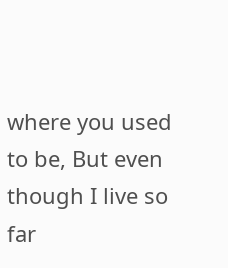where you used to be, But even though I live so far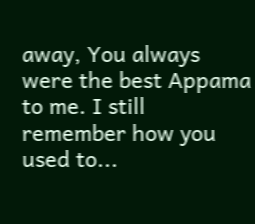away, You always were the best Appama to me. I still remember how you used to...